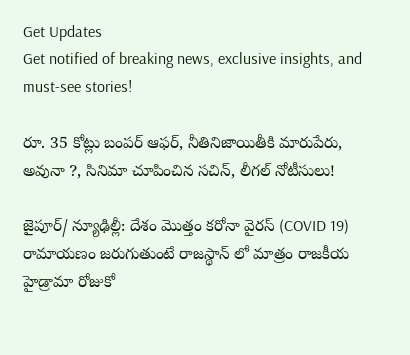Get Updates
Get notified of breaking news, exclusive insights, and must-see stories!

రూ. 35 కోట్లు బంపర్ ఆఫర్, నీతినిజాయితీకి మారుపేరు, అవునా ?, సినిమా చూపించిన సచిన్, లీగల్ నోటీసులు!

జైపూర్/ న్యూఢిల్లీ: దేశం మొత్తం కరోనా వైరస్ (COVID 19) రామాయణం జరుగుతుంటే రాజస్థాన్ లో మాత్రం రాజకీయ హైడ్రామా రోజుకో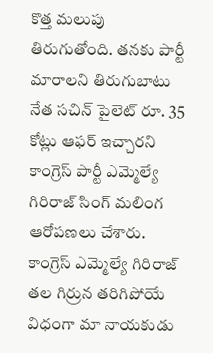కొత్త మలుపు తిరుగుతోంది. తనకు పార్టీ మారాలని తిరుగుబాటు నేత సచిన్ పైలెట్ రూ. 35 కోట్లు ఆఫర్ ఇచ్చారని కాంగ్రెస్ పార్టీ ఎమ్మెల్యే గిరిరాజ్ సింగ్ మలింగ ఆరోపణలు చేశారు. కాంగ్రెస్ ఎమ్మెల్యే గిరిరాజ్ తల గిర్రున తరిగిపోయే విధంగా మా నాయకుడు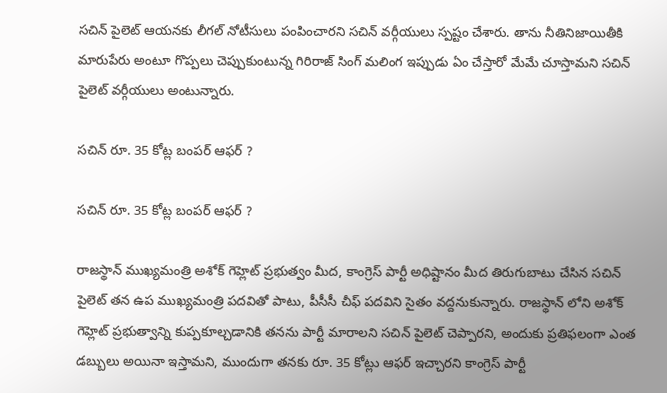సచిన్ పైలెట్ ఆయనకు లీగల్ నోటీసులు పంపించారని సచిన్ వర్గీయులు స్పష్టం చేశారు. తాను నీతినిజాయితీకి మారుపేరు అంటూ గొప్పలు చెప్పుకుంటున్న గిరిరాజ్ సింగ్ మలింగ ఇప్పుడు ఏం చేస్తారో మేమే చూస్తామని సచిన్ పైలెట్ వర్గీయులు అంటున్నారు.

సచిన్ రూ. 35 కోట్ల బంపర్ ఆఫర్ ?

సచిన్ రూ. 35 కోట్ల బంపర్ ఆఫర్ ?

రాజస్థాన్ ముఖ్యమంత్రి అశోక్ గెహ్లెట్ ప్రభుత్వం మీద, కాంగ్రెస్ పార్టీ అధిష్టానం మీద తిరుగుబాటు చేసిన సచిన్ పైలెట్ తన ఉప ముఖ్యమంత్రి పదవితో పాటు, పీసీసీ చీఫ్ పదవిని సైతం వద్దనుకున్నారు. రాజస్థాన్ లోని అశోక్ గెహ్లెట్ ప్రభుత్వాన్ని కుప్పకూల్చడానికి తనను పార్టీ మారాలని సచిన్ పైలెట్ చెప్పారని, అందుకు ప్రతిఫలంగా ఎంత డబ్బులు అయినా ఇస్తామని, ముందుగా తనకు రూ. 35 కోట్లు ఆఫర్ ఇచ్చారని కాంగ్రెస్ పార్టీ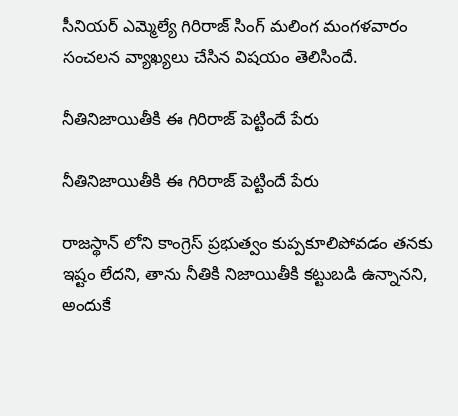సీనియర్ ఎమ్మెల్యే గిరిరాజ్ సింగ్ మలింగ మంగళవారం సంచలన వ్యాఖ్యలు చేసిన విషయం తెలిసిందే.

నీతినిజాయితీకి ఈ గిరిరాజ్ పెట్టిందే పేరు

నీతినిజాయితీకి ఈ గిరిరాజ్ పెట్టిందే పేరు

రాజస్థాన్ లోని కాంగ్రెస్ ప్రభుత్వం కుప్పకూలిపోవడం తనకు ఇష్టం లేదని, తాను నీతికి నిజాయితీకి కట్టుబడి ఉన్నానని, అందుకే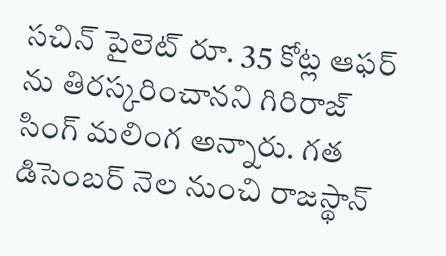సచిన్ పైలెట్ రూ. 35 కోట్ల ఆఫర్ ను తిరస్కరించానని గిరిరాజ్ సింగ్ మలింగ అన్నారు. గత డిసెంబర్ నెల నుంచి రాజస్థాన్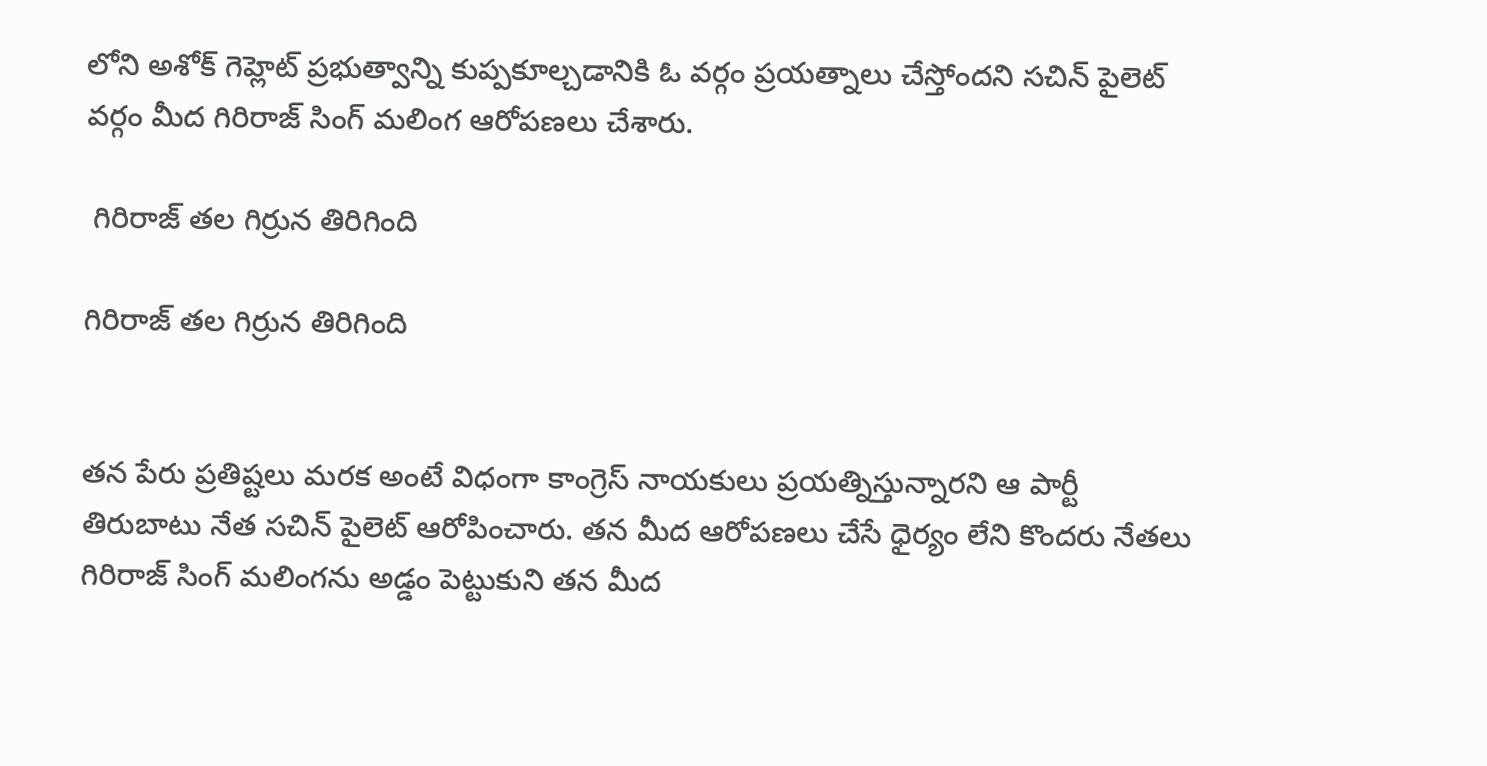లోని అశోక్ గెహ్లెట్ ప్రభుత్వాన్ని కుప్పకూల్చడానికి ఓ వర్గం ప్రయత్నాలు చేస్తోందని సచిన్ పైలెట్ వర్గం మీద గిరిరాజ్ సింగ్ మలింగ ఆరోపణలు చేశారు.

 గిరిరాజ్ తల గిర్రున తిరిగింది

గిరిరాజ్ తల గిర్రున తిరిగింది


తన పేరు ప్రతిష్టలు మరక అంటే విధంగా కాంగ్రెస్ నాయకులు ప్రయత్నిస్తున్నారని ఆ పార్టీ తిరుబాటు నేత సచిన్ పైలెట్ ఆరోపించారు. తన మీద ఆరోపణలు చేసే ధైర్యం లేని కొందరు నేతలు గిరిరాజ్ సింగ్ మలింగను అడ్డం పెట్టుకుని తన మీద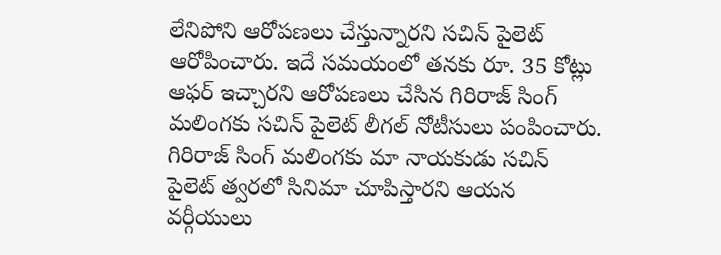లేనిపోని ఆరోపణలు చేస్తున్నారని సచిన్ పైలెట్ ఆరోపించారు. ఇదే సమయంలో తనకు రూ. 35 కోట్లు ఆఫర్ ఇచ్చారని ఆరోపణలు చేసిన గిరిరాజ్ సింగ్ మలింగకు సచిన్ పైలెట్ లీగల్ నోటీసులు పంపించారు. గిరిరాజ్ సింగ్ మలింగకు మా నాయకుడు సచిన్ పైలెట్ త్వరలో సినిమా చూపిస్తారని ఆయన వర్గీయులు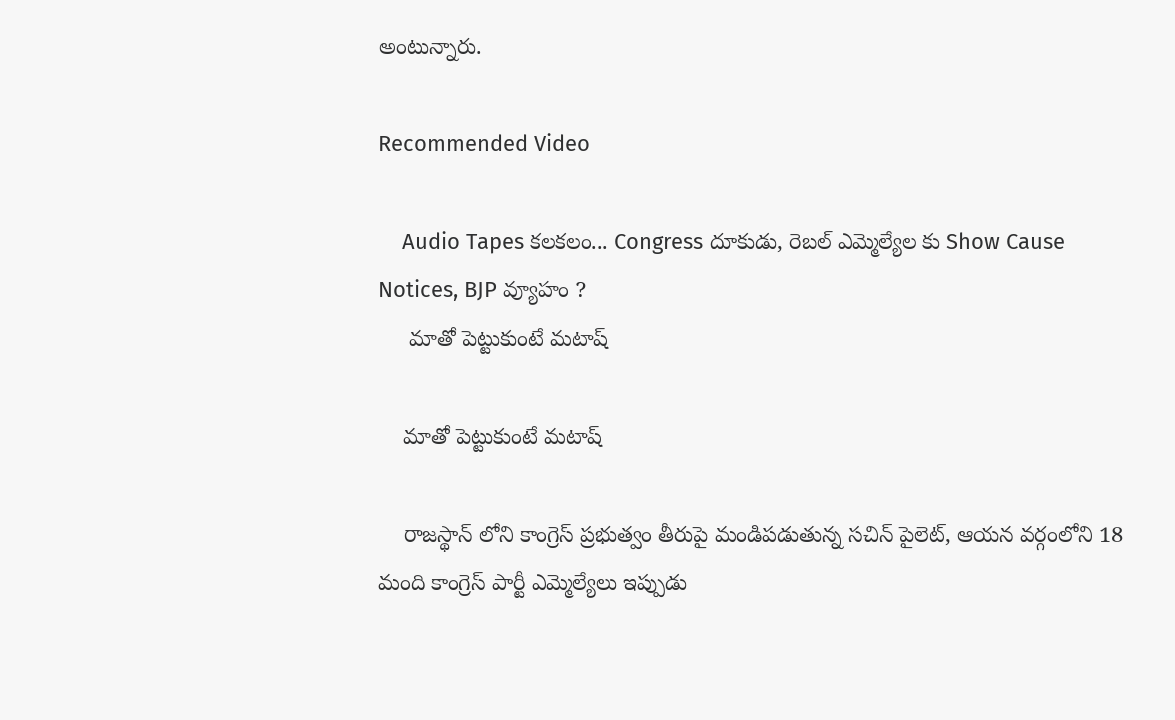అంటున్నారు.

Recommended Video

    Audio Tapes కలకలం... Congress దూకుడు, రెబల్‌ ఎమ్మెల్యేల కు Show Cause Notices, BJP వ్యూహం ?
     మాతో పెట్టుకుంటే మటాష్

    మాతో పెట్టుకుంటే మటాష్

    రాజస్థాన్ లోని కాంగ్రెస్ ప్రభుత్వం తీరుపై మండిపడుతున్న సచిన్ పైలెట్, ఆయన వర్గంలోని 18 మంది కాంగ్రెస్ పార్టీ ఎమ్మెల్యేలు ఇప్పుడు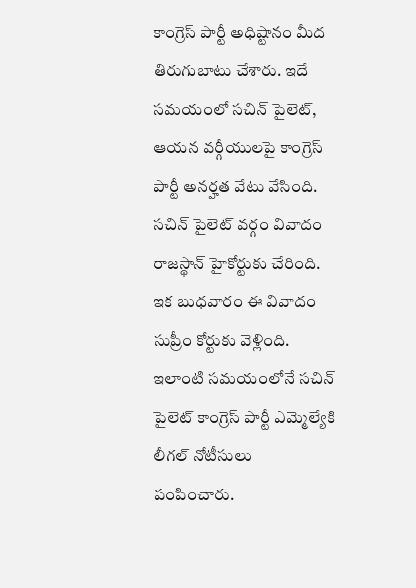కాంగ్రెస్ పార్టీ అధిష్టానం మీద తిరుగుబాటు చేశారు. ఇదే సమయంలో సచిన్ పైలెట్, ఆయన వర్గీయులపై కాంగ్రెస్ పార్టీ అనర్హత వేటు వేసింది. సచిన్ పైలెట్ వర్గం వివాదం రాజస్థాన్ హైకోర్టుకు చేరింది. ఇక బుధవారం ఈ వివాదం సుప్రీం కోర్టుకు వెళ్లింది. ఇలాంటి సమయంలోనే సచిన్ పైలెట్ కాంగ్రెస్ పార్టీ ఎమ్మెల్యేకి లీగల్ నోటీసులు పంపించారు.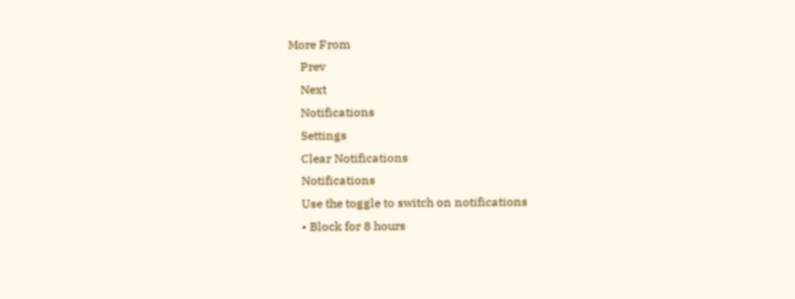More From
    Prev
    Next
    Notifications
    Settings
    Clear Notifications
    Notifications
    Use the toggle to switch on notifications
    • Block for 8 hours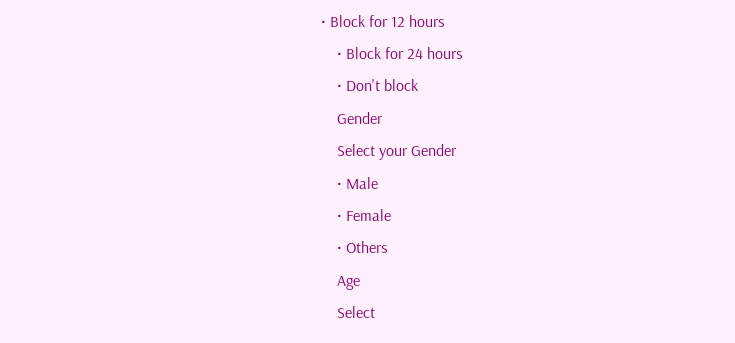• Block for 12 hours
    • Block for 24 hours
    • Don't block
    Gender
    Select your Gender
    • Male
    • Female
    • Others
    Age
    Select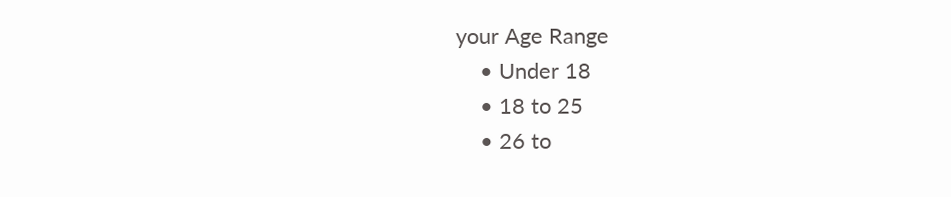your Age Range
    • Under 18
    • 18 to 25
    • 26 to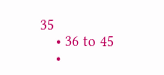35
    • 36 to 45
    •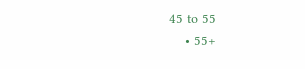45 to 55
    • 55+